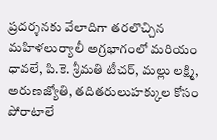ప్రదర్శనకు వేలాదిగా తరలొచ్చిన మహిళలుర్యాలీ అగ్రభాగంలో మరియం ధావలే, పి.కె. శ్రీమతి టీచర్, మల్లు లక్ష్మి, అరుణజ్యోతి, తదితరులుహక్కుల కోసం పోరాటాలే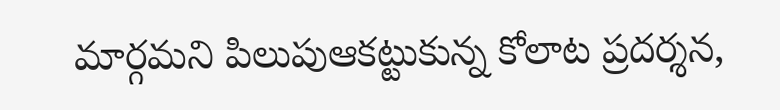మార్గమని పిలుపుఆకట్టుకున్న కోలాట ప్రదర్శన,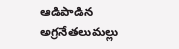ఆడిపాడిన అగ్రనేతలుమల్లు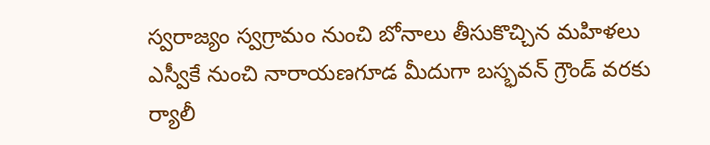స్వరాజ్యం స్వగ్రామం నుంచి బోనాలు తీసుకొచ్చిన మహిళలు ఎస్వీకే నుంచి నారాయణగూడ మీదుగా బస్భవన్ గ్రౌండ్ వరకు ర్యాలీ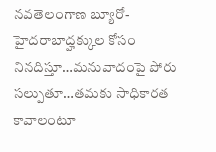నవతెలంగాణ బ్యూరో-హైదరాబాద్హక్కుల కోసం నినదిస్తూ…మనువాదంపై పోరు సల్పుతూ…తమకు సాధికారత కావాలంటూ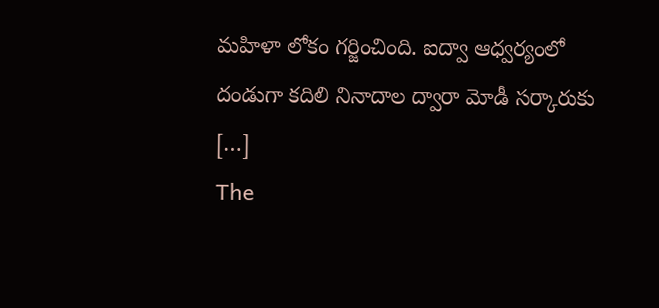మహిళా లోకం గర్జించింది. ఐద్వా ఆధ్వర్యంలో దండుగా కదిలి నినాదాల ద్వారా మోడీ సర్కారుకు […]
The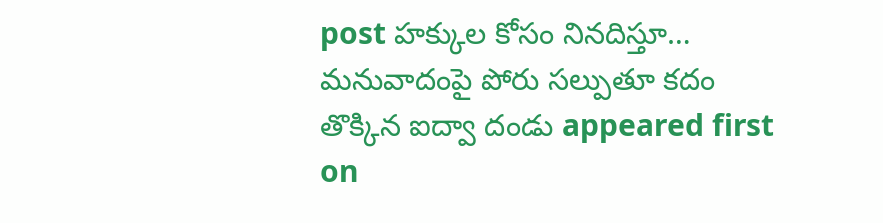post హక్కుల కోసం నినదిస్తూ… మనువాదంపై పోరు సల్పుతూ కదం తొక్కిన ఐద్వా దండు appeared first on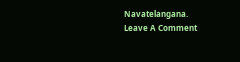Navatelangana.
Leave A Comment